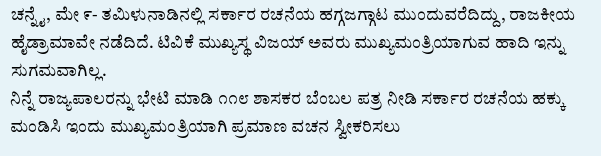ಚನ್ನೈ, ಮೇ ೯- ತಮಿಳುನಾಡಿನಲ್ಲಿ ಸರ್ಕಾರ ರಚನೆಯ ಹಗ್ಗಜಗ್ಗಾಟ ಮುಂದುವರೆದಿದ್ದು, ರಾಜಕೀಯ ಹೈಡ್ರಾಮಾವೇ ನಡೆದಿದೆ. ಟಿವಿಕೆ ಮುಖ್ಯಸ್ಥ ವಿಜಯ್ ಅವರು ಮುಖ್ಯಮಂತ್ರಿಯಾಗುವ ಹಾದಿ ಇನ್ನು ಸುಗಮವಾಗಿಲ್ಲ.
ನಿನ್ನೆ ರಾಜ್ಯಪಾಲರನ್ನು ಭೇಟಿ ಮಾಡಿ ೧೧೮ ಶಾಸಕರ ಬೆಂಬಲ ಪತ್ರ ನೀಡಿ ಸರ್ಕಾರ ರಚನೆಯ ಹಕ್ಕು ಮಂಡಿಸಿ ಇಂದು ಮುಖ್ಯಮಂತ್ರಿಯಾಗಿ ಪ್ರಮಾಣ ವಚನ ಸ್ವೀಕರಿಸಲು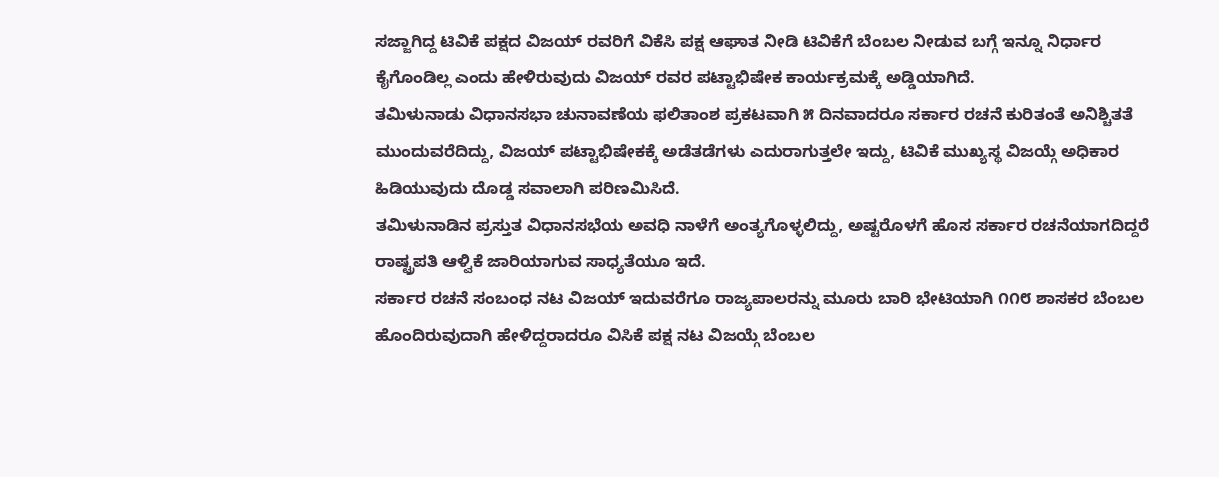ಸಜ್ಜಾಗಿದ್ದ ಟಿವಿಕೆ ಪಕ್ಷದ ವಿಜಯ್ ರವರಿಗೆ ವಿಕೆಸಿ ಪಕ್ಷ ಆಘಾತ ನೀಡಿ ಟಿವಿಕೆಗೆ ಬೆಂಬಲ ನೀಡುವ ಬಗ್ಗೆ ಇನ್ನೂ ನಿರ್ಧಾರ ಕೈಗೊಂಡಿಲ್ಲ ಎಂದು ಹೇಳಿರುವುದು ವಿಜಯ್ ರವರ ಪಟ್ಟಾಭಿಷೇಕ ಕಾರ್ಯಕ್ರಮಕ್ಕೆ ಅಡ್ಡಿಯಾಗಿದೆ.
ತಮಿಳುನಾಡು ವಿಧಾನಸಭಾ ಚುನಾವಣೆಯ ಫಲಿತಾಂಶ ಪ್ರಕಟವಾಗಿ ೫ ದಿನವಾದರೂ ಸರ್ಕಾರ ರಚನೆ ಕುರಿತಂತೆ ಅನಿಶ್ಚಿತತೆ ಮುಂದುವರೆದಿದ್ದು, ವಿಜಯ್ ಪಟ್ಟಾಭಿಷೇಕಕ್ಕೆ ಅಡೆತಡೆಗಳು ಎದುರಾಗುತ್ತಲೇ ಇದ್ದು, ಟಿವಿಕೆ ಮುಖ್ಯಸ್ಥ ವಿಜಯ್ಗೆ ಅಧಿಕಾರ ಹಿಡಿಯುವುದು ದೊಡ್ಡ ಸವಾಲಾಗಿ ಪರಿಣಮಿಸಿದೆ.
ತಮಿಳುನಾಡಿನ ಪ್ರಸ್ತುತ ವಿಧಾನಸಭೆಯ ಅವಧಿ ನಾಳೆಗೆ ಅಂತ್ಯಗೊಳ್ಳಲಿದ್ದು, ಅಷ್ಟರೊಳಗೆ ಹೊಸ ಸರ್ಕಾರ ರಚನೆಯಾಗದಿದ್ದರೆ ರಾಷ್ಟ್ರಪತಿ ಆಳ್ವಿಕೆ ಜಾರಿಯಾಗುವ ಸಾಧ್ಯತೆಯೂ ಇದೆ.
ಸರ್ಕಾರ ರಚನೆ ಸಂಬಂಧ ನಟ ವಿಜಯ್ ಇದುವರೆಗೂ ರಾಜ್ಯಪಾಲರನ್ನು ಮೂರು ಬಾರಿ ಭೇಟಿಯಾಗಿ ೧೧೮ ಶಾಸಕರ ಬೆಂಬಲ ಹೊಂದಿರುವುದಾಗಿ ಹೇಳಿದ್ದರಾದರೂ ವಿಸಿಕೆ ಪಕ್ಷ ನಟ ವಿಜಯ್ಗೆ ಬೆಂಬಲ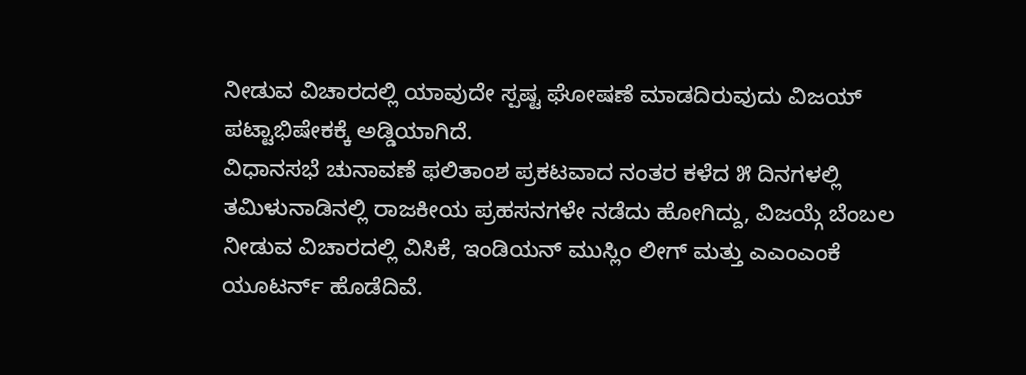ನೀಡುವ ವಿಚಾರದಲ್ಲಿ ಯಾವುದೇ ಸ್ಪಷ್ಟ ಘೋಷಣೆ ಮಾಡದಿರುವುದು ವಿಜಯ್ ಪಟ್ಟಾಭಿಷೇಕಕ್ಕೆ ಅಡ್ಡಿಯಾಗಿದೆ.
ವಿಧಾನಸಭೆ ಚುನಾವಣೆ ಫಲಿತಾಂಶ ಪ್ರಕಟವಾದ ನಂತರ ಕಳೆದ ೫ ದಿನಗಳಲ್ಲಿ ತಮಿಳುನಾಡಿನಲ್ಲಿ ರಾಜಕೀಯ ಪ್ರಹಸನಗಳೇ ನಡೆದು ಹೋಗಿದ್ದು, ವಿಜಯ್ಗೆ ಬೆಂಬಲ ನೀಡುವ ವಿಚಾರದಲ್ಲಿ ವಿಸಿಕೆ, ಇಂಡಿಯನ್ ಮುಸ್ಲಿಂ ಲೀಗ್ ಮತ್ತು ಎಎಂಎಂಕೆ ಯೂಟರ್ನ್ ಹೊಡೆದಿವೆ.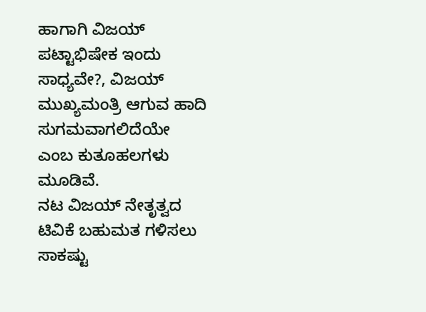ಹಾಗಾಗಿ ವಿಜಯ್ ಪಟ್ಟಾಭಿಷೇಕ ಇಂದು ಸಾಧ್ಯವೇ?, ವಿಜಯ್ ಮುಖ್ಯಮಂತ್ರಿ ಆಗುವ ಹಾದಿ ಸುಗಮವಾಗಲಿದೆಯೇ ಎಂಬ ಕುತೂಹಲಗಳು ಮೂಡಿವೆ.
ನಟ ವಿಜಯ್ ನೇತೃತ್ವದ ಟಿವಿಕೆ ಬಹುಮತ ಗಳಿಸಲು ಸಾಕಷ್ಟು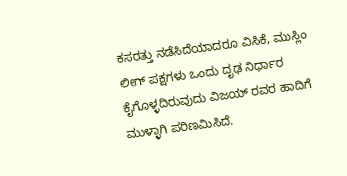ಕಸರತ್ತು ನಡೆಸಿದೆಯಾದರೂ ವಿಸಿಕೆ, ಮುಸ್ಲಿಂ ಲೀಗ್ ಪಕ್ಷಗಳು ಒಂದು ದೃಢ ನಿರ್ಧಾರ ಕೈಗೊಳ್ಳದಿರುವುದು ವಿಜಯ್ ರವರ ಹಾದಿಗೆ ಮುಳ್ಳಾಗಿ ಪರಿಣಮಿಸಿದೆ.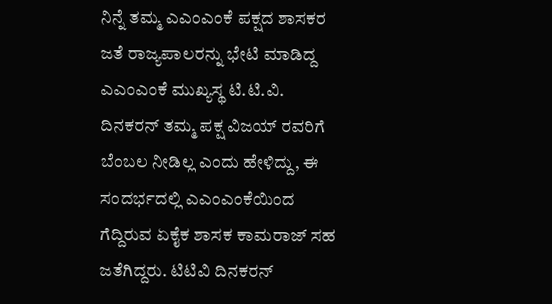ನಿನ್ನೆ ತಮ್ಮ ಎಎಂಎಂಕೆ ಪಕ್ಷದ ಶಾಸಕರ ಜತೆ ರಾಜ್ಯಪಾಲರನ್ನು ಭೇಟಿ ಮಾಡಿದ್ದ ಎಎಂಎಂಕೆ ಮುಖ್ಯಸ್ಥ ಟಿ.ಟಿ.ವಿ. ದಿನಕರನ್ ತಮ್ಮ ಪಕ್ಷ ವಿಜಯ್ ರವರಿಗೆ ಬೆಂಬಲ ನೀಡಿಲ್ಲ ಎಂದು ಹೇಳಿದ್ದು, ಈ ಸಂದರ್ಭದಲ್ಲಿ ಎಎಂಎಂಕೆಯಿಂದ ಗೆದ್ದಿರುವ ಏಕೈಕ ಶಾಸಕ ಕಾಮರಾಜ್ ಸಹ ಜತೆಗಿದ್ದರು. ಟಿಟಿವಿ ದಿನಕರನ್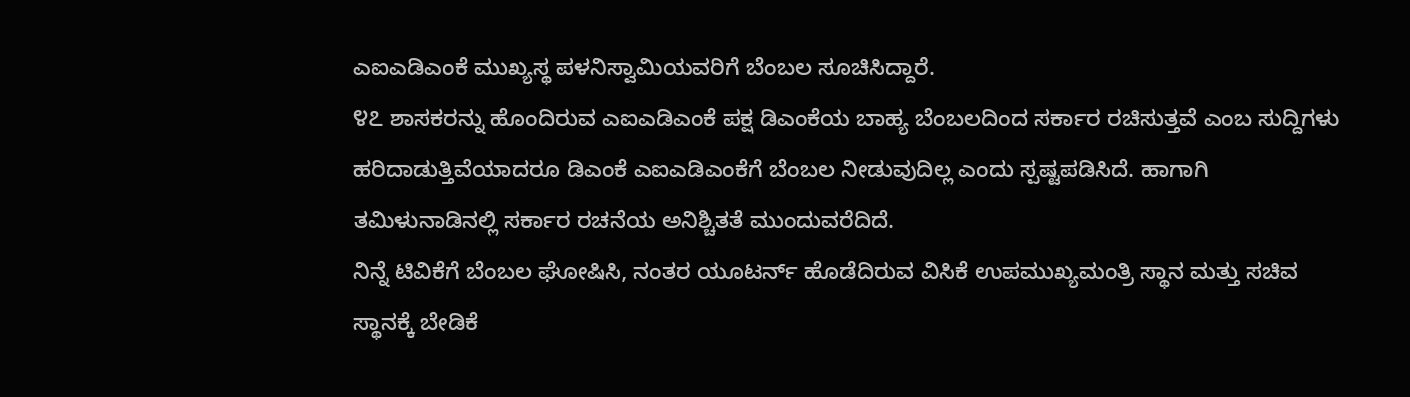ಎಐಎಡಿಎಂಕೆ ಮುಖ್ಯಸ್ಥ ಪಳನಿಸ್ವಾಮಿಯವರಿಗೆ ಬೆಂಬಲ ಸೂಚಿಸಿದ್ದಾರೆ.
೪೭ ಶಾಸಕರನ್ನು ಹೊಂದಿರುವ ಎಐಎಡಿಎಂಕೆ ಪಕ್ಷ ಡಿಎಂಕೆಯ ಬಾಹ್ಯ ಬೆಂಬಲದಿಂದ ಸರ್ಕಾರ ರಚಿಸುತ್ತವೆ ಎಂಬ ಸುದ್ದಿಗಳು ಹರಿದಾಡುತ್ತಿವೆಯಾದರೂ ಡಿಎಂಕೆ ಎಐಎಡಿಎಂಕೆಗೆ ಬೆಂಬಲ ನೀಡುವುದಿಲ್ಲ ಎಂದು ಸ್ಪಷ್ಟಪಡಿಸಿದೆ. ಹಾಗಾಗಿ ತಮಿಳುನಾಡಿನಲ್ಲಿ ಸರ್ಕಾರ ರಚನೆಯ ಅನಿಶ್ಚಿತತೆ ಮುಂದುವರೆದಿದೆ.
ನಿನ್ನೆ ಟಿವಿಕೆಗೆ ಬೆಂಬಲ ಘೋಷಿಸಿ, ನಂತರ ಯೂಟರ್ನ್ ಹೊಡೆದಿರುವ ವಿಸಿಕೆ ಉಪಮುಖ್ಯಮಂತ್ರಿ ಸ್ಥಾನ ಮತ್ತು ಸಚಿವ ಸ್ಥಾನಕ್ಕೆ ಬೇಡಿಕೆ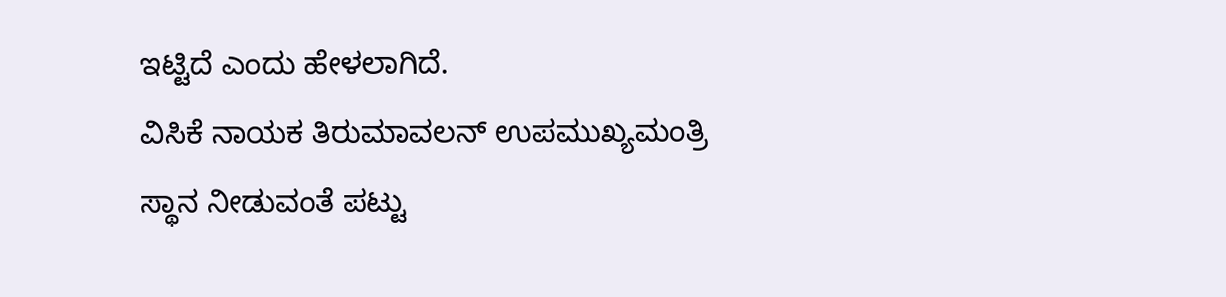ಇಟ್ಟಿದೆ ಎಂದು ಹೇಳಲಾಗಿದೆ.
ವಿಸಿಕೆ ನಾಯಕ ತಿರುಮಾವಲನ್ ಉಪಮುಖ್ಯಮಂತ್ರಿ ಸ್ಥಾನ ನೀಡುವಂತೆ ಪಟ್ಟು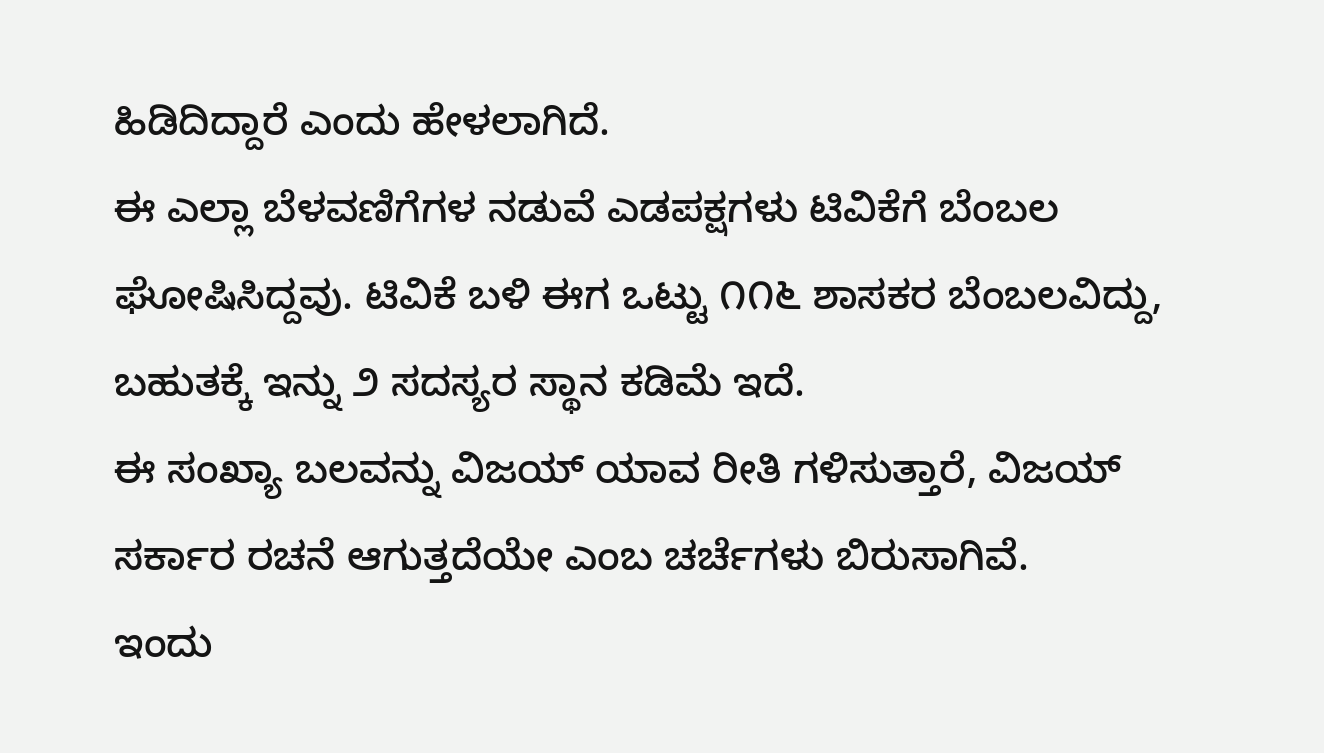ಹಿಡಿದಿದ್ದಾರೆ ಎಂದು ಹೇಳಲಾಗಿದೆ.
ಈ ಎಲ್ಲಾ ಬೆಳವಣಿಗೆಗಳ ನಡುವೆ ಎಡಪಕ್ಷಗಳು ಟಿವಿಕೆಗೆ ಬೆಂಬಲ ಘೋಷಿಸಿದ್ದವು. ಟಿವಿಕೆ ಬಳಿ ಈಗ ಒಟ್ಟು ೧೧೬ ಶಾಸಕರ ಬೆಂಬಲವಿದ್ದು, ಬಹುತಕ್ಕೆ ಇನ್ನು ೨ ಸದಸ್ಯರ ಸ್ಥಾನ ಕಡಿಮೆ ಇದೆ.
ಈ ಸಂಖ್ಯಾ ಬಲವನ್ನು ವಿಜಯ್ ಯಾವ ರೀತಿ ಗಳಿಸುತ್ತಾರೆ, ವಿಜಯ್ ಸರ್ಕಾರ ರಚನೆ ಆಗುತ್ತದೆಯೇ ಎಂಬ ಚರ್ಚೆಗಳು ಬಿರುಸಾಗಿವೆ.
ಇಂದು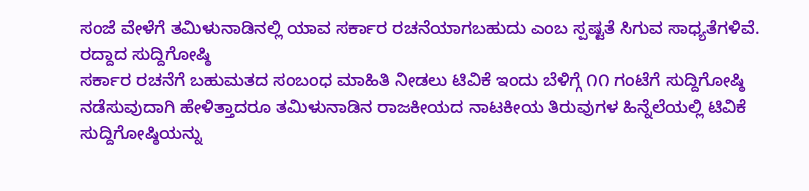ಸಂಜೆ ವೇಳೆಗೆ ತಮಿಳುನಾಡಿನಲ್ಲಿ ಯಾವ ಸರ್ಕಾರ ರಚನೆಯಾಗಬಹುದು ಎಂಬ ಸ್ಪಷ್ಟತೆ ಸಿಗುವ ಸಾಧ್ಯತೆಗಳಿವೆ.
ರದ್ದಾದ ಸುದ್ದಿಗೋಷ್ಠಿ
ಸರ್ಕಾರ ರಚನೆಗೆ ಬಹುಮತದ ಸಂಬಂಧ ಮಾಹಿತಿ ನೀಡಲು ಟಿವಿಕೆ ಇಂದು ಬೆಳಿಗ್ಗೆ ೧೧ ಗಂಟೆಗೆ ಸುದ್ದಿಗೋಷ್ಠಿ ನಡೆಸುವುದಾಗಿ ಹೇಳಿತ್ತಾದರೂ ತಮಿಳುನಾಡಿನ ರಾಜಕೀಯದ ನಾಟಕೀಯ ತಿರುವುಗಳ ಹಿನ್ನೆಲೆಯಲ್ಲಿ ಟಿವಿಕೆ ಸುದ್ದಿಗೋಷ್ಠಿಯನ್ನು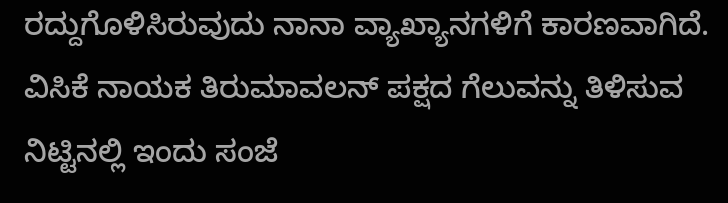ರದ್ದುಗೊಳಿಸಿರುವುದು ನಾನಾ ವ್ಯಾಖ್ಯಾನಗಳಿಗೆ ಕಾರಣವಾಗಿದೆ.
ವಿಸಿಕೆ ನಾಯಕ ತಿರುಮಾವಲನ್ ಪಕ್ಷದ ಗೆಲುವನ್ನು ತಿಳಿಸುವ ನಿಟ್ಟಿನಲ್ಲಿ ಇಂದು ಸಂಜೆ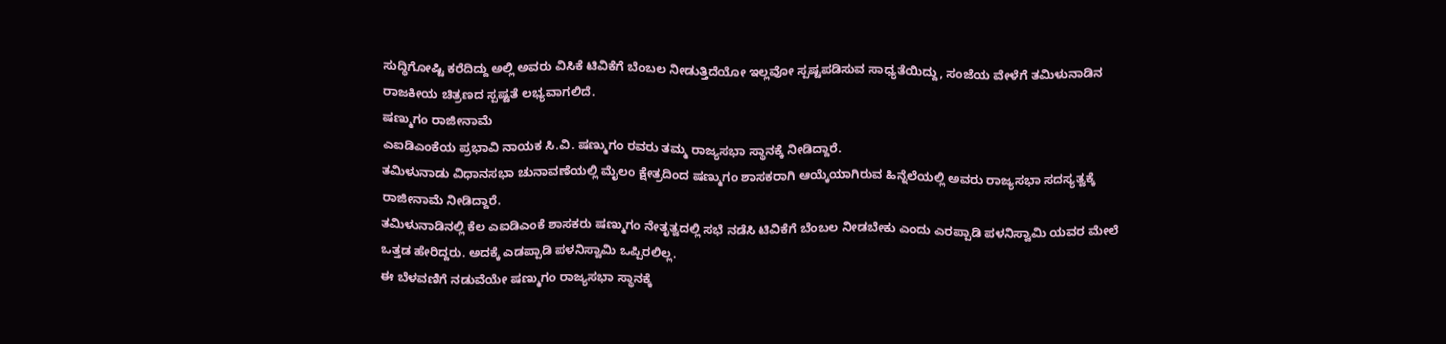ಸುದ್ಧಿಗೋಷ್ಟಿ ಕರೆದಿದ್ದು ಅಲ್ಲಿ ಅವರು ವಿಸಿಕೆ ಟಿವಿಕೆಗೆ ಬೆಂಬಲ ನೀಡುತ್ತಿದೆಯೋ ಇಲ್ಲವೋ ಸ್ಪಷ್ಟಪಡಿಸುವ ಸಾಧ್ಯತೆಯಿದ್ದು, ಸಂಜೆಯ ವೇಳೆಗೆ ತಮಿಳುನಾಡಿನ ರಾಜಕೀಯ ಚಿತ್ರಣದ ಸ್ಪಷ್ಟತೆ ಲಭ್ಯವಾಗಲಿದೆ.
ಷಣ್ಮುಗಂ ರಾಜೀನಾಮೆ
ಎಐಡಿಎಂಕೆಯ ಪ್ರಭಾವಿ ನಾಯಕ ಸಿ.ವಿ. ಷಣ್ಮುಗಂ ರವರು ತಮ್ಮ ರಾಜ್ಯಸಭಾ ಸ್ಥಾನಕ್ಕೆ ನೀಡಿದ್ದಾರೆ.
ತಮಿಳುನಾಡು ವಿಧಾನಸಭಾ ಚುನಾವಣೆಯಲ್ಲಿ ಮೈಲಂ ಕ್ಷೇತ್ರದಿಂದ ಷಣ್ಮುಗಂ ಶಾಸಕರಾಗಿ ಆಯ್ಕೆಯಾಗಿರುವ ಹಿನ್ನೆಲೆಯಲ್ಲಿ ಅವರು ರಾಜ್ಯಸಭಾ ಸದಸ್ಯತ್ವಕ್ಕೆ ರಾಜೀನಾಮೆ ನೀಡಿದ್ದಾರೆ.
ತಮಿಳುನಾಡಿನಲ್ಲಿ ಕೆಲ ಎಐಡಿಎಂಕೆ ಶಾಸಕರು ಷಣ್ಮುಗಂ ನೇತೃತ್ವದಲ್ಲಿ ಸಭೆ ನಡೆಸಿ ಟಿವಿಕೆಗೆ ಬೆಂಬಲ ನೀಡಬೇಕು ಎಂದು ಎರಪ್ಪಾಡಿ ಪಳನಿಸ್ವಾಮಿ ಯವರ ಮೇಲೆ ಒತ್ತಡ ಹೇರಿದ್ದರು. ಅದಕ್ಕೆ ಎಡಪ್ಪಾಡಿ ಪಳನಿಸ್ವಾಮಿ ಒಪ್ಪಿರಲಿಲ್ಲ.
ಈ ಬೆಳವಣಿಗೆ ನಡುವೆಯೇ ಷಣ್ಮುಗಂ ರಾಜ್ಯಸಭಾ ಸ್ಥಾನಕ್ಕೆ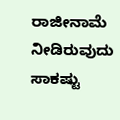ರಾಜೀನಾಮೆ ನೀಡಿರುವುದು ಸಾಕಷ್ಟು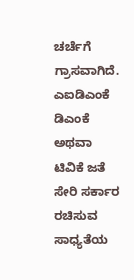ಚರ್ಚೆಗೆ ಗ್ರಾಸವಾಗಿದೆ.
ಎಐಡಿಎಂಕೆ ಡಿಎಂಕೆ ಅಥವಾ ಟಿವಿಕೆ ಜತೆ ಸೇರಿ ಸರ್ಕಾರ ರಚಿಸುವ ಸಾಧ್ಯತೆಯ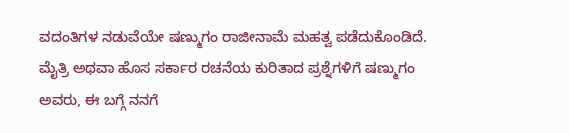ವದಂತಿಗಳ ನಡುವೆಯೇ ಷಣ್ಮುಗಂ ರಾಜೀನಾಮೆ ಮಹತ್ವ ಪಡೆದುಕೊಂಡಿದೆ.
ಮೈತ್ರಿ ಅಥವಾ ಹೊಸ ಸರ್ಕಾರ ರಚನೆಯ ಕುರಿತಾದ ಪ್ರಶ್ನೆಗಳಿಗೆ ಷಣ್ಮುಗಂ ಅವರು, ಈ ಬಗ್ಗೆ ನನಗೆ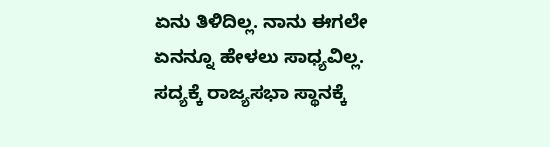ಏನು ತಿಳಿದಿಲ್ಲ. ನಾನು ಈಗಲೇ ಏನನ್ನೂ ಹೇಳಲು ಸಾಧ್ಯವಿಲ್ಲ. ಸದ್ಯಕ್ಕೆ ರಾಜ್ಯಸಭಾ ಸ್ಥಾನಕ್ಕೆ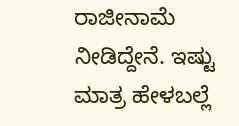ರಾಜೀನಾಮೆ ನೀಡಿದ್ದೇನೆ. ಇಷ್ಟು ಮಾತ್ರ ಹೇಳಬಲ್ಲೆ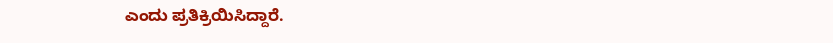ಎಂದು ಪ್ರತಿಕ್ರಿಯಿಸಿದ್ದಾರೆ.